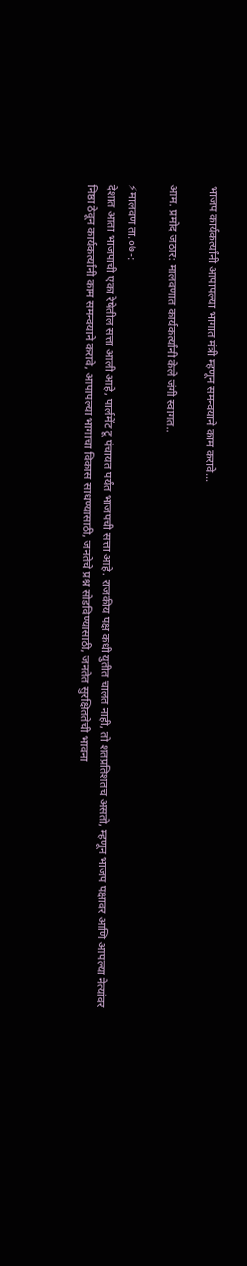भाजप कार्यकर्त्यांनी आपापल्या भागात मंत्री म्हणून समन्वयाने काम करावे…

आम. प्रमोद जठार: मालवणात कार्यकर्त्यांनी केले जंगी स्वागत..

⚡मालवण ता.०७-:
देशात आता भाजपाची एका रेषेतील सत्ता आली आहे, पार्लमेंट टू पंचायत पर्यंत भाजपची सत्ता आहे. राजकीय पक्ष कधी युतीत चालत नाही, तो शतप्रतिशतच असतो, म्हणून भाजप पक्षावर आणि आपल्या नेत्यांवर निष्ठा ठेवून कार्यकर्त्यांनी काम समन्वयाने करावे, आपापल्या भागाचा विकास साधण्यासाठी, जनतेचे प्रश्न सोडविण्यासाठी, जनतेत सुरक्षिततेची भावना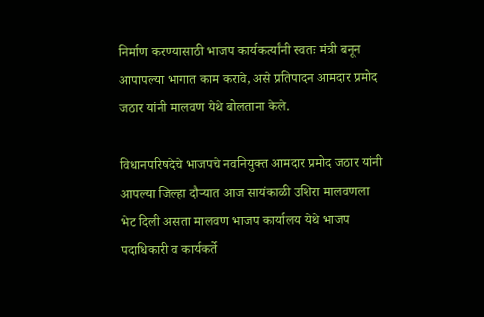निर्माण करण्यासाठी भाजप कार्यकर्त्यांनी स्वतः मंत्री बनून आपापल्या भागात काम करावे, असे प्रतिपादन आमदार प्रमोद जठार यांनी मालवण येथे बोलताना केले.

विधानपरिषदेचे भाजपचे नवनियुक्त आमदार प्रमोद जठार यांनी आपल्या जिल्हा दौऱ्यात आज सायंकाळी उशिरा मालवणला भेट दिली असता मालवण भाजप कार्यालय येथे भाजप पदाधिकारी व कार्यकर्ते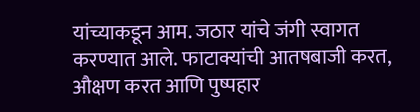यांच्याकडून आम. जठार यांचे जंगी स्वागत करण्यात आले. फाटाक्यांची आतषबाजी करत, औक्षण करत आणि पुष्पहार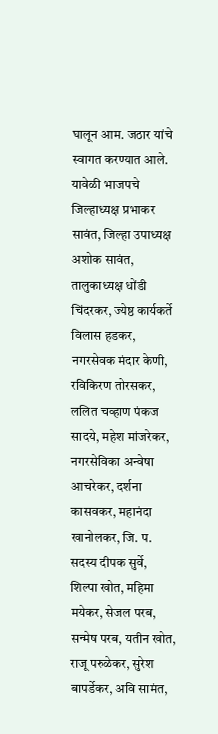घालून आम. जठार यांचे स्वागत करण्यात आले. यावेळी भाजपचे जिल्हाध्यक्ष प्रभाकर सावंत, जिल्हा उपाध्यक्ष अशोक सावंत, तालुकाध्यक्ष धोंडी चिंदरकर, ज्येष्ठ कार्यकर्ते विलास हडकर, नगरसेवक मंदार केणी, रविकिरण तोरसकर, ललित चव्हाण पंकज सादये, महेश मांजरेकर, नगरसेविका अन्वेषा आचरेकर, दर्शना कासवकर, महानंदा खानोलकर, जि. प. सदस्य दीपक सुर्वे, शिल्पा खोत, महिमा मयेकर, सेजल परब, सन्मेष परब, यतीन खोत, राजू परुळेकर, सुरेश बापर्डेकर, अवि सामंत,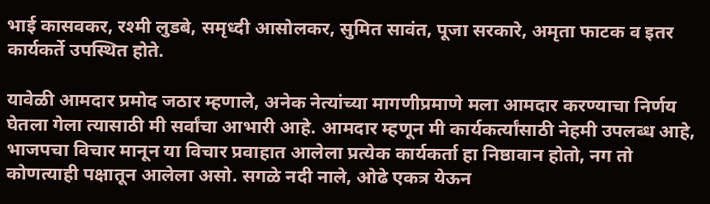भाई कासवकर, रश्मी लुडबे, समृध्दी आसोलकर, सुमित सावंत, पूजा सरकारे, अमृता फाटक व इतर कार्यकर्ते उपस्थित होते.

यावेळी आमदार प्रमोद जठार म्हणाले, अनेक नेत्यांच्या मागणीप्रमाणे मला आमदार करण्याचा निर्णय घेतला गेला त्यासाठी मी सर्वांचा आभारी आहे. आमदार म्हणून मी कार्यकर्त्यांसाठी नेहमी उपलब्ध आहे, भाजपचा विचार मानून या विचार प्रवाहात आलेला प्रत्येक कार्यकर्ता हा निष्ठावान होतो, नग तो कोणत्याही पक्षातून आलेला असो. सगळे नदी नाले, ओढे एकत्र येऊन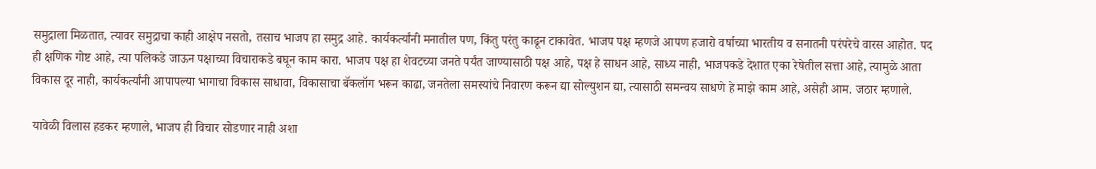समुद्राला मिळतात, त्यावर समुद्राचा काही आक्षेप नसतो, तसाच भाजप हा समुद्र आहे. कार्यकर्त्यांनी मनातील पण, किंतु परंतु काढून टाकावेत. भाजप पक्ष म्हणजे आपण हजारो वर्षाच्या भारतीय व सनातनी परंपरेचे वारस आहोत. पद ही क्षणिक गोष्ट आहे, त्या पलिकडे जाऊन पक्षाच्या विचाराकडे बघून काम कारा. भाजप पक्ष हा शेवटच्या जनते पर्यंत जाण्यासाठी पक्ष आहे, पक्ष हे साधन आहे, साध्य नाही, भाजपकडे देशात एका रेषेतील सत्ता आहे, त्यामुळे आता विकास दूर नाही, कार्यकर्त्यांनी आपापल्या भागाचा विकास साधावा, विकासाचा बॅकलॉग भरून काढा, जनतेला समस्यांचे निवारण करून द्या सोल्युशन द्या, त्यासाठी समन्वय साधणे हे माझे काम आहे, असेही आम. जठार म्हणाले.

यावेळी विलास हडकर म्हणाले, भाजप ही विचार सोडणार नाही अशा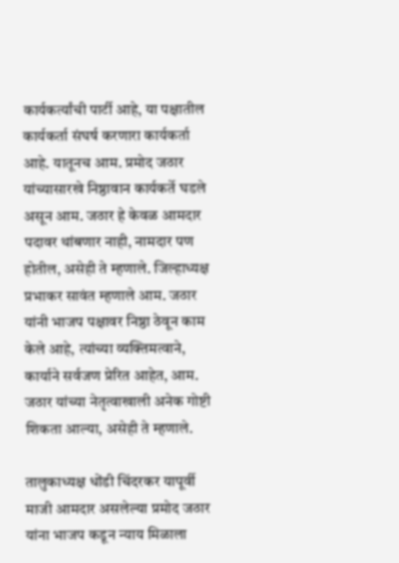कार्यकर्त्यांची पार्टी आहे, या पक्षातील कार्यकर्ता संघर्ष करणारा कार्यकर्ता आहे. यातूनच आम. प्रमोद जठार यांच्यासारखे निष्ठावान कार्यकर्ते घडले असून आम. जठार हे केवळ आमदार पदावर थांबणार नाही, नामदार पण होतील, असेही ते म्हणाले. जिल्हाध्यक्ष प्रभाकर सावंत म्हणाले आम. जठार यांनी भाजप पक्षावर निष्ठा ठेवून काम केले आहे, त्यांच्या व्यक्तिमत्वाने, कार्याने सर्वजण प्रेरित आहेत, आम. जठार यांच्या नेतृत्वाखाली अनेक गोष्टी शिकता आल्या, असेही ते म्हणाले.

तालुकाध्यक्ष धोंडी चिंदरकर यापूर्वी माजी आमदार असलेल्या प्रमोद जठार यांना भाजप कडून न्याय मिळाला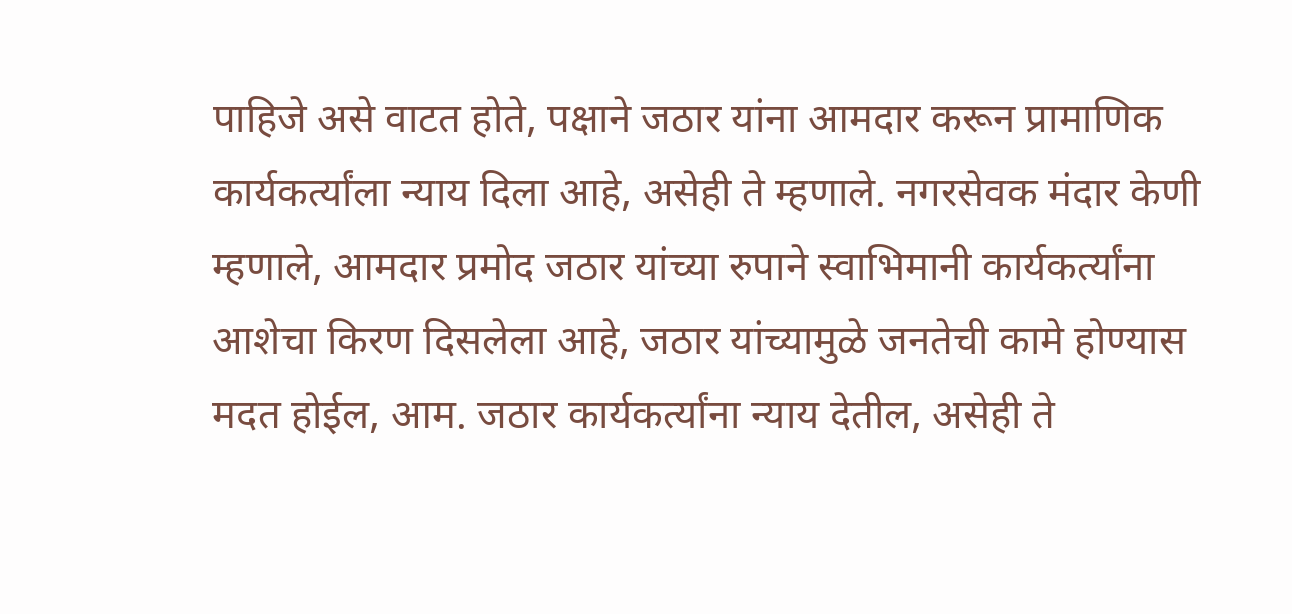पाहिजे असे वाटत होते, पक्षाने जठार यांना आमदार करून प्रामाणिक कार्यकर्त्यांला न्याय दिला आहे, असेही ते म्हणाले. नगरसेवक मंदार केणी म्हणाले, आमदार प्रमोद जठार यांच्या रुपाने स्वाभिमानी कार्यकर्त्यांना आशेचा किरण दिसलेला आहे, जठार यांच्यामुळे जनतेची कामे होण्यास मदत होईल, आम. जठार कार्यकर्त्यांना न्याय देतील, असेही ते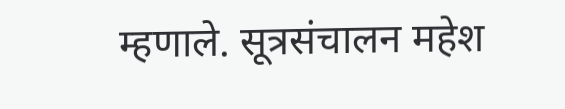म्हणाले. सूत्रसंचालन महेश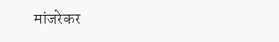मांजरेकर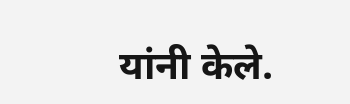यांनी केले.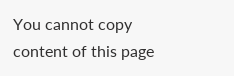You cannot copy content of this page